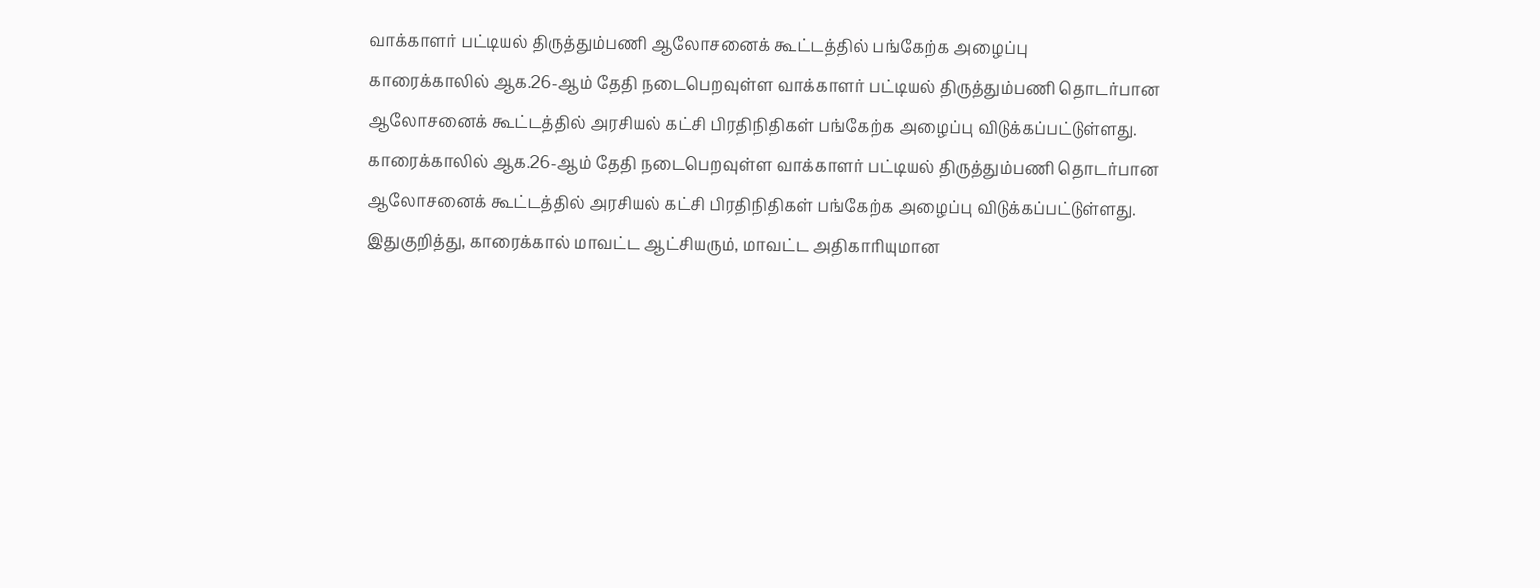வாக்காளர் பட்டியல் திருத்தும்பணி ஆலோசனைக் கூட்டத்தில் பங்கேற்க அழைப்பு
காரைக்காலில் ஆக.26-ஆம் தேதி நடைபெறவுள்ள வாக்காளர் பட்டியல் திருத்தும்பணி தொடர்பான ஆலோசனைக் கூட்டத்தில் அரசியல் கட்சி பிரதிநிதிகள் பங்கேற்க அழைப்பு விடுக்கப்பட்டுள்ளது.
காரைக்காலில் ஆக.26-ஆம் தேதி நடைபெறவுள்ள வாக்காளர் பட்டியல் திருத்தும்பணி தொடர்பான ஆலோசனைக் கூட்டத்தில் அரசியல் கட்சி பிரதிநிதிகள் பங்கேற்க அழைப்பு விடுக்கப்பட்டுள்ளது.
இதுகுறித்து, காரைக்கால் மாவட்ட ஆட்சியரும், மாவட்ட அதிகாரியுமான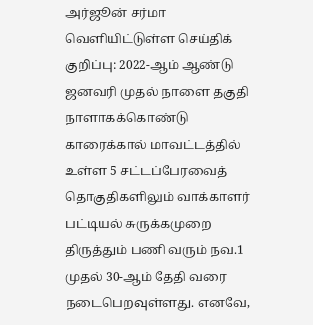அர்ஜூன் சர்மா வெளியிட்டுள்ள செய்திக் குறிப்பு: 2022-ஆம் ஆண்டு ஜனவரி முதல் நாளை தகுதி நாளாகக்கொண்டு காரைக்கால் மாவட்டத்தில் உள்ள 5 சட்டப்பேரவைத் தொகுதிகளிலும் வாக்காளர் பட்டியல் சுருக்கமுறை திருத்தும் பணி வரும் நவ.1 முதல் 30-ஆம் தேதி வரை நடைபெறவுள்ளது. எனவே,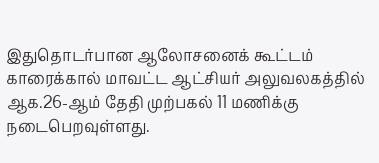இதுதொடர்பான ஆலோசனைக் கூட்டம் காரைக்கால் மாவட்ட ஆட்சியர் அலுவலகத்தில் ஆக.26-ஆம் தேதி முற்பகல் 11 மணிக்கு நடைபெறவுள்ளது.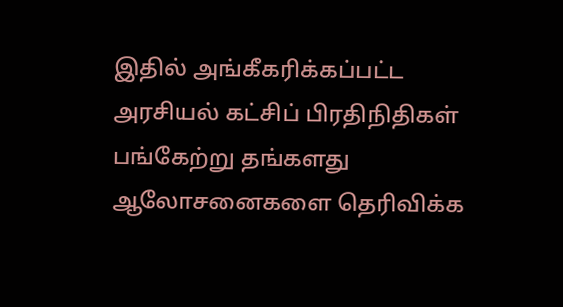இதில் அங்கீகரிக்கப்பட்ட அரசியல் கட்சிப் பிரதிநிதிகள் பங்கேற்று தங்களது ஆலோசனைகளை தெரிவிக்க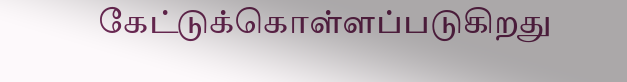கேட்டுக்கொள்ளப்படுகிறது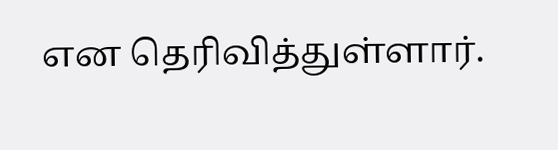என தெரிவித்துள்ளார்.